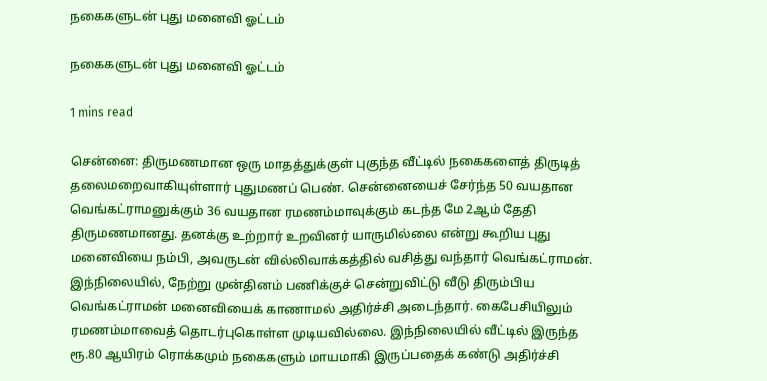நகைகளுடன் புது மனைவி ஓட்டம்

நகைகளுடன் புது மனைவி ஓட்டம்

1 mins read

சென்னை: திருமணமான ஒரு மாதத்துக்குள் புகுந்த வீட்டில் நகைகளைத் திருடித் தலைமறைவாகியுள்ளார் புதுமணப் பெண். சென்னையைச் சேர்ந்த 50 வயதான வெங்கட்ராமனுக்கும் 36 வயதான ரமணம்மாவுக்கும் கடந்த மே 2ஆம் தேதி திருமணமானது. தனக்கு உற்றார் உறவினர் யாருமில்லை என்று கூறிய புது மனைவியை நம்பி, அவருடன் வில்லிவாக்கத்தில் வசித்து வந்தார் வெங்கட்ராமன். இந்நிலையில், நேற்று முன்தினம் பணிக்குச் சென்றுவிட்டு வீடு திரும்பிய வெங்கட்ராமன் மனைவியைக் காணாமல் அதிர்ச்சி அடைந்தார். கைபேசியிலும் ரமணம்மாவைத் தொடர்புகொள்ள முடியவில்லை. இந்நிலையில் வீட்டில் இருந்த ரூ.80 ஆயிரம் ரொக்கமும் நகைகளும் மாயமாகி இருப்பதைக் கண்டு அதிர்ச்சி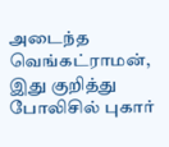அடைந்த வெங்கட்ராமன், இது குறித்து போலிசில் புகார்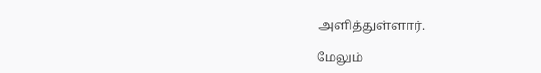அளித்துள்ளார்.

மேலும்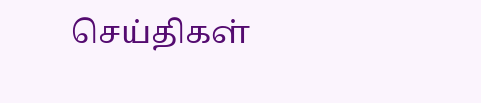செய்திகள்